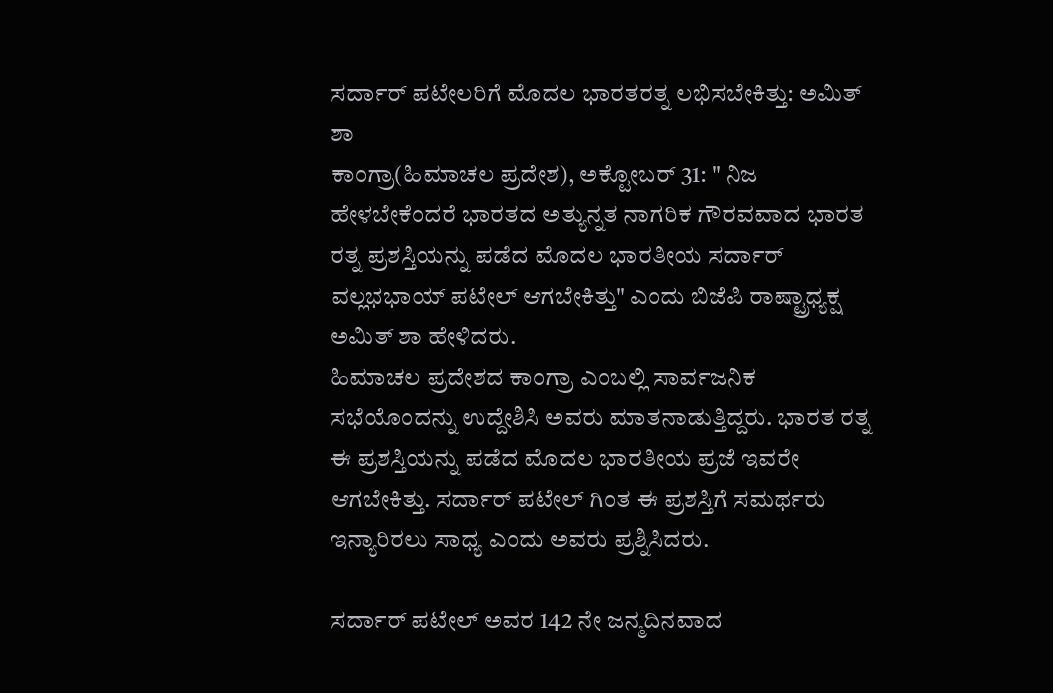ಸರ್ದಾರ್ ಪಟೇಲರಿಗೆ ಮೊದಲ ಭಾರತರತ್ನ ಲಭಿಸಬೇಕಿತ್ತು: ಅಮಿತ್ ಶಾ
ಕಾಂಗ್ರಾ(ಹಿಮಾಚಲ ಪ್ರದೇಶ), ಅಕ್ಟೋಬರ್ 31: " ನಿಜ ಹೇಳಬೇಕೆಂದರೆ ಭಾರತದ ಅತ್ಯುನ್ನತ ನಾಗರಿಕ ಗೌರವವಾದ ಭಾರತ ರತ್ನ ಪ್ರಶಸ್ತಿಯನ್ನು ಪಡೆದ ಮೊದಲ ಭಾರತೀಯ ಸರ್ದಾರ್ ವಲ್ಲಭಭಾಯ್ ಪಟೇಲ್ ಆಗಬೇಕಿತ್ತು" ಎಂದು ಬಿಜೆಪಿ ರಾಷ್ಟ್ರಾಧ್ಯಕ್ಷ ಅಮಿತ್ ಶಾ ಹೇಳಿದರು.
ಹಿಮಾಚಲ ಪ್ರದೇಶದ ಕಾಂಗ್ರಾ ಎಂಬಲ್ಲಿ ಸಾರ್ವಜನಿಕ ಸಭೆಯೊಂದನ್ನು ಉದ್ದೇಶಿಸಿ ಅವರು ಮಾತನಾಡುತ್ತಿದ್ದರು. ಭಾರತ ರತ್ನ ಈ ಪ್ರಶಸ್ತಿಯನ್ನು ಪಡೆದ ಮೊದಲ ಭಾರತೀಯ ಪ್ರಜೆ ಇವರೇ ಆಗಬೇಕಿತ್ತು. ಸರ್ದಾರ್ ಪಟೇಲ್ ಗಿಂತ ಈ ಪ್ರಶಸ್ತಿಗೆ ಸಮರ್ಥರು ಇನ್ಯಾರಿರಲು ಸಾಧ್ಯ ಎಂದು ಅವರು ಪ್ರಶ್ನಿಸಿದರು.

ಸರ್ದಾರ್ ಪಟೇಲ್ ಅವರ 142 ನೇ ಜನ್ಮದಿನವಾದ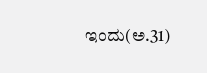ಇಂದು(ಅ.31)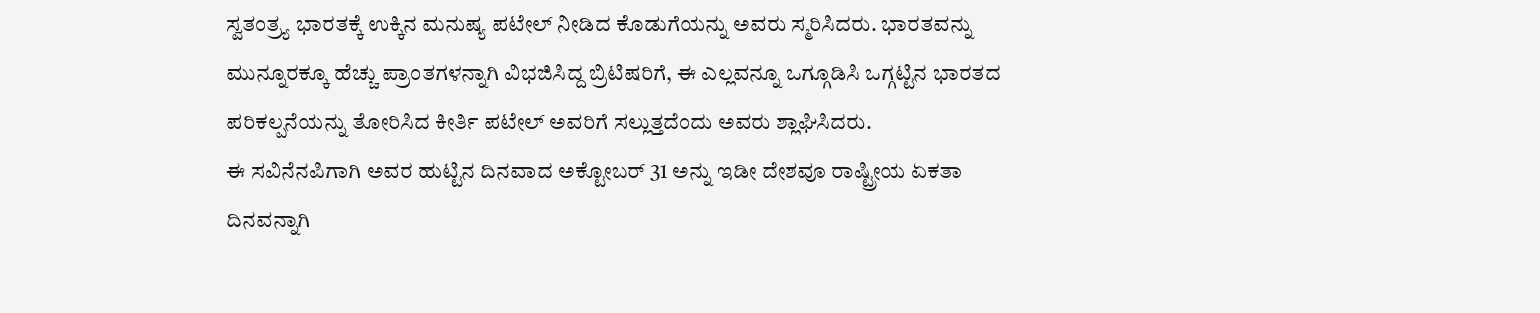ಸ್ವತಂತ್ರ್ಯ ಭಾರತಕ್ಕೆ ಉಕ್ಕಿನ ಮನುಷ್ಯ ಪಟೇಲ್ ನೀಡಿದ ಕೊಡುಗೆಯನ್ನು ಅವರು ಸ್ಮರಿಸಿದರು. ಭಾರತವನ್ನು ಮುನ್ನೂರಕ್ಕೂ ಹೆಚ್ಚು ಪ್ರಾಂತಗಳನ್ನಾಗಿ ವಿಭಜಿಸಿದ್ದ ಬ್ರಿಟಿಷರಿಗೆ, ಈ ಎಲ್ಲವನ್ನೂ ಒಗ್ಗೂಡಿಸಿ ಒಗ್ಗಟ್ಟಿನ ಭಾರತದ ಪರಿಕಲ್ಪನೆಯನ್ನು ತೋರಿಸಿದ ಕೀರ್ತಿ ಪಟೇಲ್ ಅವರಿಗೆ ಸಲ್ಲುತ್ತದೆಂದು ಅವರು ಶ್ಲಾಘಿಸಿದರು.
ಈ ಸವಿನೆನಪಿಗಾಗಿ ಅವರ ಹುಟ್ಟಿನ ದಿನವಾದ ಅಕ್ಟೋಬರ್ 31 ಅನ್ನು ಇಡೀ ದೇಶವೂ ರಾಷ್ಟ್ರೀಯ ಏಕತಾ ದಿನವನ್ನಾಗಿ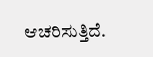ಆಚರಿಸುತ್ತಿದೆ.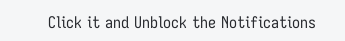Click it and Unblock the Notifications